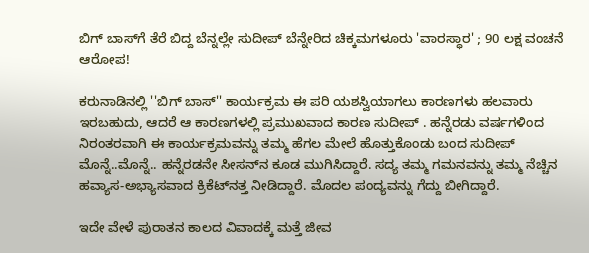ಬಿಗ್ ಬಾಸ್‌ಗೆ ತೆರೆ ಬಿದ್ದ ಬೆನ್ನಲ್ಲೇ ಸುದೀಪ್ ಬೆನ್ನೇರಿದ ಚಿಕ್ಕಮಗಳೂರು 'ವಾರಸ್ಧಾರ' ; 90 ಲಕ್ಷ ವಂಚನೆ ಆರೋಪ!

ಕರುನಾಡಿನಲ್ಲಿ ''ಬಿಗ್ ಬಾಸ್'' ಕಾರ್ಯಕ್ರಮ ಈ ಪರಿ ಯಶಸ್ವಿಯಾಗಲು ಕಾರಣಗಳು ಹಲವಾರು ಇರಬಹುದು, ಆದರೆ ಆ ಕಾರಣಗಳಲ್ಲಿ ಪ್ರಮುಖವಾದ ಕಾರಣ ಸುದೀಪ್ . ಹನ್ನೆರಡು ವರ್ಷಗಳಿಂದ ನಿರಂತರವಾಗಿ ಈ ಕಾರ್ಯಕ್ರಮವನ್ನು ತಮ್ಮ ಹೆಗಲ ಮೇಲೆ ಹೊತ್ತುಕೊಂಡು ಬಂದ ಸುದೀಪ್ ಮೊನ್ನೆ..ಮೊನ್ನೆ.. ಹನ್ನೆರಡನೇ ಸೀಸನ್‌ನ ಕೂಡ ಮುಗಿಸಿದ್ದಾರೆ. ಸದ್ಯ ತಮ್ಮ ಗಮನವನ್ನು ತಮ್ಮ ನೆಚ್ಚಿನ ಹವ್ಯಾಸ-ಅಭ್ಯಾಸವಾದ ಕ್ರಿಕೆಟ್‌ನತ್ತ ನೀಡಿದ್ದಾರೆ. ಮೊದಲ ಪಂದ್ಯವನ್ನು ಗೆದ್ದು ಬೀಗಿದ್ದಾರೆ.

ಇದೇ ವೇಳೆ ಪುರಾತನ ಕಾಲದ ವಿವಾದಕ್ಕೆ ಮತ್ತೆ ಜೀವ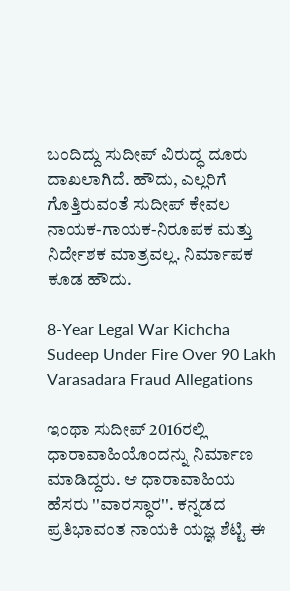ಬಂದಿದ್ದು ಸುದೀಪ್ ವಿರುದ್ಧ ದೂರು ದಾಖಲಾಗಿದೆ. ಹೌದು, ಎಲ್ಲರಿಗೆ ಗೊತ್ತಿರುವಂತೆ ಸುದೀಪ್ ಕೇವಲ ನಾಯಕ-ಗಾಯಕ-ನಿರೂಪಕ ಮತ್ತು ನಿರ್ದೇಶಕ ಮಾತ್ರವಲ್ಲ. ನಿರ್ಮಾಪಕ ಕೂಡ ಹೌದು.

8-Year Legal War Kichcha Sudeep Under Fire Over 90 Lakh Varasadara Fraud Allegations

ಇಂಥಾ ಸುದೀಪ್ 2016ರಲ್ಲಿ ಧಾರಾವಾಹಿಯೊಂದನ್ನು ನಿರ್ಮಾಣ ಮಾಡಿದ್ದರು. ಆ ಧಾರಾವಾಹಿಯ ಹೆಸರು ''ವಾರಸ್ಧಾರ''. ಕನ್ನಡದ ಪ್ರತಿಭಾವಂತ ನಾಯಕಿ ಯಜ್ಞ ಶೆಟ್ಟಿ ಈ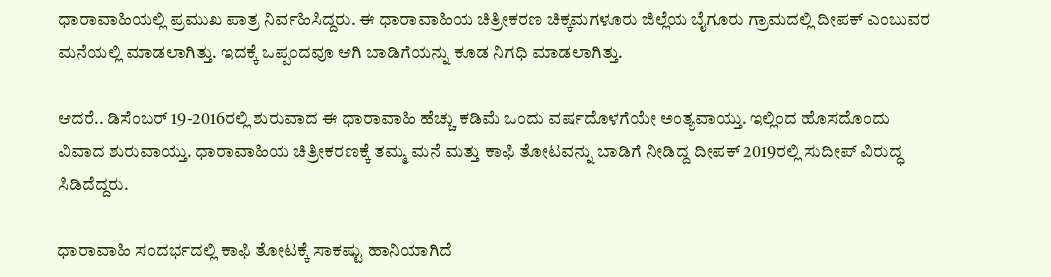ಧಾರಾವಾಹಿಯಲ್ಲಿ ಪ್ರಮುಖ ಪಾತ್ರ ನಿರ್ವಹಿಸಿದ್ದರು. ಈ ಧಾರಾವಾಹಿಯ ಚಿತ್ರೀಕರಣ ಚಿಕ್ಕಮಗಳೂರು ಜಿಲ್ಲೆಯ ಬೈಗೂರು ಗ್ರಾಮದಲ್ಲಿ ದೀಪಕ್ ಎಂಬುವರ ಮನೆಯಲ್ಲಿ ಮಾಡಲಾಗಿತ್ತು. ಇದಕ್ಕೆ ಒಪ್ಪಂದವೂ ಆಗಿ ಬಾಡಿಗೆಯನ್ನು ಕೂಡ ನಿಗಧಿ ಮಾಡಲಾಗಿತ್ತು.

ಆದರೆ.. ಡಿಸೆಂಬರ್ 19-2016ರಲ್ಲಿ ಶುರುವಾದ ಈ ಧಾರಾವಾಹಿ ಹೆಚ್ಚು ಕಡಿಮೆ ಒಂದು ವರ್ಷದೊಳಗೆಯೇ ಅಂತ್ಯವಾಯ್ತು. ಇಲ್ಲಿಂದ ಹೊಸದೊಂದು ವಿವಾದ ಶುರುವಾಯ್ತು. ಧಾರಾವಾಹಿಯ ಚಿತ್ರೀಕರಣಕ್ಕೆ ತಮ್ಮ ಮನೆ ಮತ್ತು ಕಾಫಿ ತೋಟವನ್ನು ಬಾಡಿಗೆ ನೀಡಿದ್ದ ದೀಪಕ್ 2019ರಲ್ಲಿ ಸುದೀಪ್ ವಿರುದ್ಧ ಸಿಡಿದೆದ್ದರು.

ಧಾರಾವಾಹಿ ಸಂದರ್ಭದಲ್ಲಿ ಕಾಫಿ ತೋಟಕ್ಕೆ ಸಾಕಷ್ಟು ಹಾನಿಯಾಗಿದೆ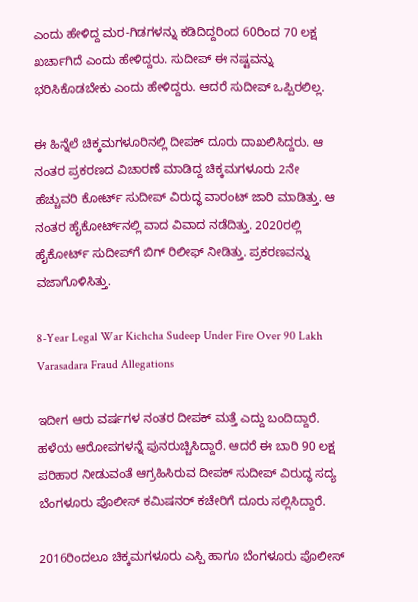ಎಂದು ಹೇಳಿದ್ದ ಮರ-ಗಿಡಗಳನ್ನು ಕಡಿದಿದ್ದರಿಂದ 60ರಿಂದ 70 ಲಕ್ಷ ಖರ್ಚಾಗಿದೆ ಎಂದು ಹೇಳಿದ್ದರು. ಸುದೀಪ್ ಈ ನಷ್ಟವನ್ನು ಭರಿಸಿಕೊಡಬೇಕು ಎಂದು ಹೇಳಿದ್ದರು. ಆದರೆ ಸುದೀಪ್ ಒಪ್ಪಿರಲಿಲ್ಲ.

ಈ ಹಿನ್ನೆಲೆ ಚಿಕ್ಕಮಗಳೂರಿನಲ್ಲಿ ದೀಪಕ್ ದೂರು ದಾಖಲಿಸಿದ್ದರು. ಆ ನಂತರ ಪ್ರಕರಣದ ವಿಚಾರಣೆ ಮಾಡಿದ್ದ ಚಿಕ್ಕಮಗಳೂರು 2ನೇ ಹೆಚ್ಚುವರಿ ಕೋರ್ಟ್‌ ಸುದೀಪ್ ವಿರುದ್ಧ ವಾರಂಟ್ ಜಾರಿ ಮಾಡಿತ್ತು. ಆ ನಂತರ ಹೈಕೋರ್ಟ್‌ನಲ್ಲಿ ವಾದ ವಿವಾದ ನಡೆದಿತ್ತು. 2020ರಲ್ಲಿ ಹೈಕೋರ್ಟ್ ಸುದೀಪ್‌ಗೆ ಬಿಗ್ ರಿಲೀಫ್ ನೀಡಿತ್ತು. ಪ್ರಕರಣವನ್ನು ವಜಾಗೊಳಿಸಿತ್ತು.

8-Year Legal War Kichcha Sudeep Under Fire Over 90 Lakh Varasadara Fraud Allegations

ಇದೀಗ ಆರು ವರ್ಷಗಳ ನಂತರ ದೀಪಕ್ ಮತ್ತೆ ಎದ್ದು ಬಂದಿದ್ದಾರೆ. ಹಳೆಯ ಆರೋಪಗಳನ್ನೆ ಪುನರುಚ್ಚಿಸಿದ್ದಾರೆ. ಆದರೆ ಈ ಬಾರಿ 90 ಲಕ್ಷ ಪರಿಹಾರ ನೀಡುವಂತೆ ಆಗ್ರಹಿಸಿರುವ ದೀಪಕ್ ಸುದೀಪ್ ವಿರುದ್ಧ ಸದ್ಯ ಬೆಂಗಳೂರು ಪೊಲೀಸ್ ಕಮಿಷನರ್ ಕಚೇರಿಗೆ ದೂರು ಸಲ್ಲಿಸಿದ್ದಾರೆ.

2016ರಿಂದಲೂ ಚಿಕ್ಕಮಗಳೂರು ಎಸ್ಪಿ ಹಾಗೂ ಬೆಂಗಳೂರು ಪೊಲೀಸ್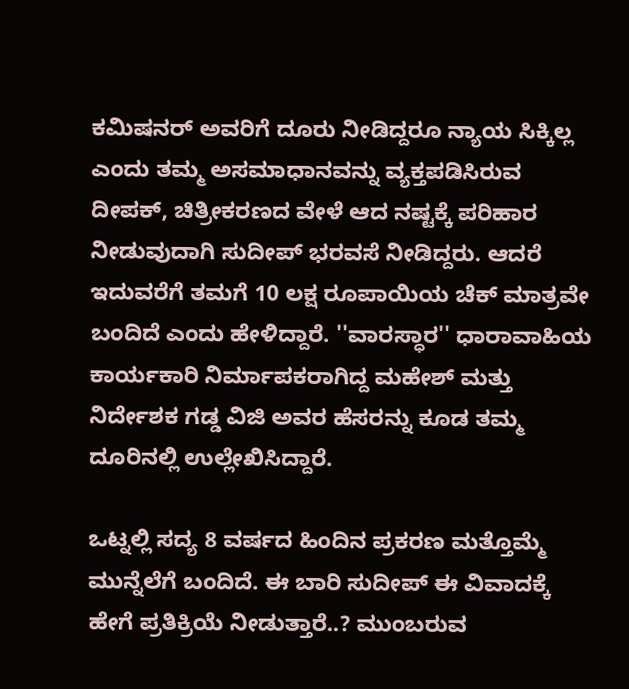ಕಮಿಷನರ್ ಅವರಿಗೆ ದೂರು ನೀಡಿದ್ದರೂ ನ್ಯಾಯ ಸಿಕ್ಕಿಲ್ಲ ಎಂದು ತಮ್ಮ ಅಸಮಾಧಾನವನ್ನು ವ್ಯಕ್ತಪಡಿಸಿರುವ ದೀಪಕ್, ಚಿತ್ರೀಕರಣದ ವೇಳೆ ಆದ ನಷ್ಟಕ್ಕೆ ಪರಿಹಾರ ನೀಡುವುದಾಗಿ ಸುದೀಪ್‌ ಭರವಸೆ ನೀಡಿದ್ದರು. ಆದರೆ ಇದುವರೆಗೆ ತಮಗೆ 10 ಲಕ್ಷ ರೂಪಾಯಿಯ ಚೆಕ್‌ ಮಾತ್ರವೇ ಬಂದಿದೆ ಎಂದು ಹೇಳಿದ್ದಾರೆ. ''ವಾರಸ್ಧಾರ'' ಧಾರಾವಾಹಿಯ ಕಾರ್ಯಕಾರಿ ನಿರ್ಮಾಪಕರಾಗಿದ್ದ ಮಹೇಶ್ ಮತ್ತು ನಿರ್ದೇಶಕ ಗಡ್ಡ ವಿಜಿ ಅವರ ಹೆಸರನ್ನು ಕೂಡ ತಮ್ಮ ದೂರಿನಲ್ಲಿ ಉಲ್ಲೇಖಿಸಿದ್ದಾರೆ.

ಒಟ್ನಲ್ಲಿ ಸದ್ಯ 8 ವರ್ಷದ ಹಿಂದಿನ ಪ್ರಕರಣ ಮತ್ತೊಮ್ಮೆ ಮುನ್ನೆಲೆಗೆ ಬಂದಿದೆ. ಈ ಬಾರಿ ಸುದೀಪ್ ಈ ವಿವಾದಕ್ಕೆ ಹೇಗೆ ಪ್ರತಿಕ್ರಿಯೆ ನೀಡುತ್ತಾರೆ..? ಮುಂಬರುವ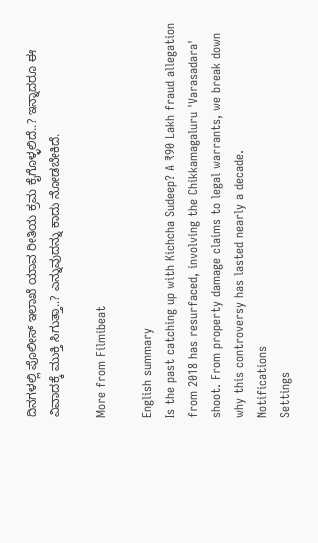ದಿನಗಳಲ್ಲಿ ಪೊಲೀಸ್ ಇಲಾಖೆ ಯಾವ ರೀತಿಯ ಕ್ರಮ ಕೈಗೊಳ್ಳಲಿದೆ..? ಇನ್ನಾದರೂ ಈ ವಿವಾದಕ್ಕೆ ಮುಕ್ತಿ ಸಿಗುತ್ತಾ..? ಎನ್ನುವುದನ್ನು ಕಾದು ನೋಡಬೇಕಿದೆ.

More from Filmibeat

English summary
Is the past catching up with Kichcha Sudeep? A ₹90 Lakh fraud allegation from 2018 has resurfaced, involving the Chikkamagaluru 'Varasadara' shoot. From property damage claims to legal warrants, we break down why this controversy has lasted nearly a decade.
Notifications
Settings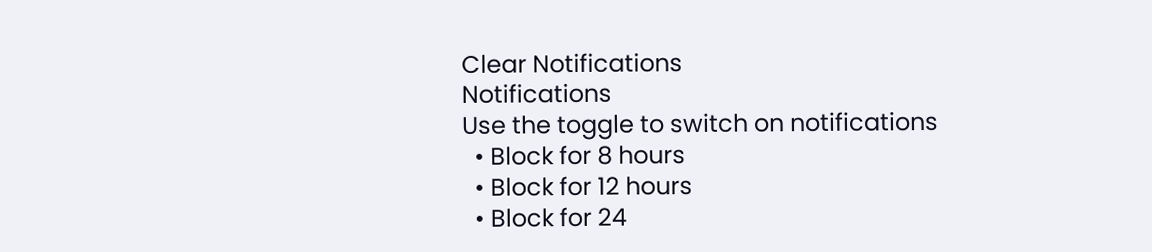Clear Notifications
Notifications
Use the toggle to switch on notifications
  • Block for 8 hours
  • Block for 12 hours
  • Block for 24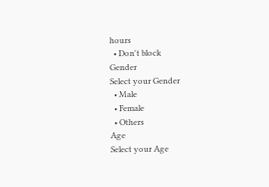hours
  • Don't block
Gender
Select your Gender
  • Male
  • Female
  • Others
Age
Select your Age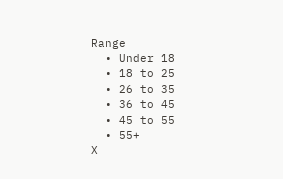Range
  • Under 18
  • 18 to 25
  • 26 to 35
  • 36 to 45
  • 45 to 55
  • 55+
X